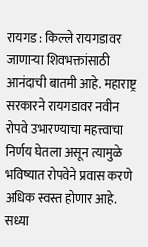रायगड : किल्ले रायगडावर जाणाऱ्या शिवभक्तांसाठी आनंदाची बातमी आहे. महाराष्ट्र सरकारने रायगडावर नवीन रोपवे उभारण्याचा महत्त्वाचा निर्णय घेतला असून त्यामुळे भविष्यात रोपवेने प्रवास करणे अधिक स्वस्त होणार आहे. सध्या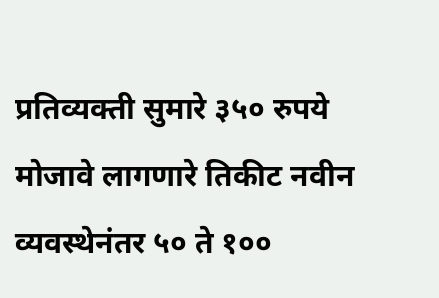प्रतिव्यक्ती सुमारे ३५० रुपये मोजावे लागणारे तिकीट नवीन व्यवस्थेनंतर ५० ते १००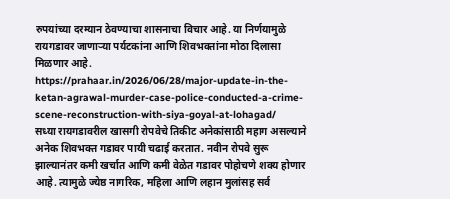रुपयांच्या दरम्यान ठेवण्याचा शासनाचा विचार आहे. या निर्णयामुळे रायगडावर जाणाऱ्या पर्यटकांना आणि शिवभक्तांना मोठा दिलासा मिळणार आहे.
https://prahaar.in/2026/06/28/major-update-in-the-ketan-agrawal-murder-case-police-conducted-a-crime-scene-reconstruction-with-siya-goyal-at-lohagad/
सध्या रायगडावरील खासगी रोपवेचे तिकीट अनेकांसाठी महाग असल्याने अनेक शिवभक्त गडावर पायी चढाई करतात. नवीन रोपवे सुरू झाल्यानंतर कमी खर्चात आणि कमी वेळेत गडावर पोहोचणे शक्य होणार आहे. त्यामुळे ज्येष्ठ नागरिक, महिला आणि लहान मुलांसह सर्व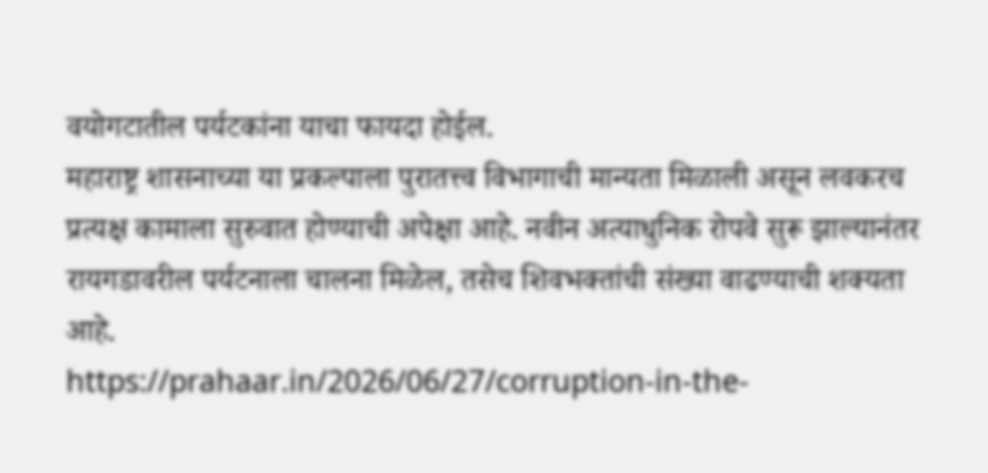वयोगटातील पर्यटकांना याचा फायदा होईल.
महाराष्ट्र शासनाच्या या प्रकल्पाला पुरातत्त्व विभागाची मान्यता मिळाली असून लवकरच प्रत्यक्ष कामाला सुरुवात होण्याची अपेक्षा आहे. नवीन अत्याधुनिक रोपवे सुरू झाल्यानंतर रायगडावरील पर्यटनाला चालना मिळेल, तसेच शिवभक्तांची संख्या वाढण्याची शक्यता आहे.
https://prahaar.in/2026/06/27/corruption-in-the-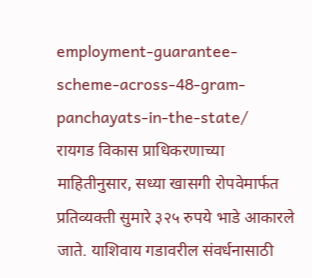employment-guarantee-scheme-across-48-gram-panchayats-in-the-state/
रायगड विकास प्राधिकरणाच्या माहितीनुसार, सध्या खासगी रोपवेमार्फत प्रतिव्यक्ती सुमारे ३२५ रुपये भाडे आकारले जाते. याशिवाय गडावरील संवर्धनासाठी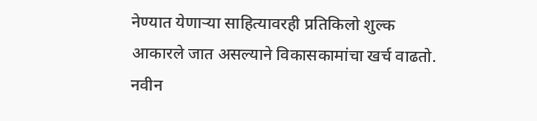नेण्यात येणाऱ्या साहित्यावरही प्रतिकिलो शुल्क आकारले जात असल्याने विकासकामांचा खर्च वाढतो. नवीन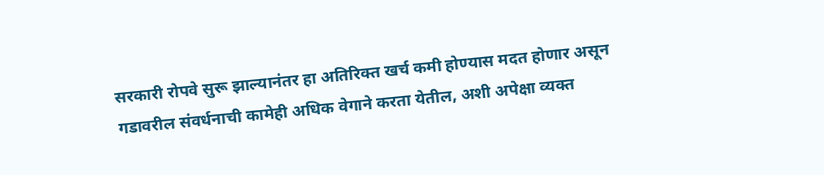सरकारी रोपवे सुरू झाल्यानंतर हा अतिरिक्त खर्च कमी होण्यास मदत होणार असून गडावरील संवर्धनाची कामेही अधिक वेगाने करता येतील, अशी अपेक्षा व्यक्त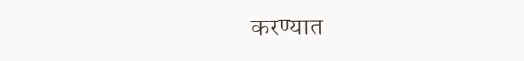करण्यात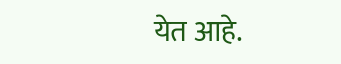येत आहे.